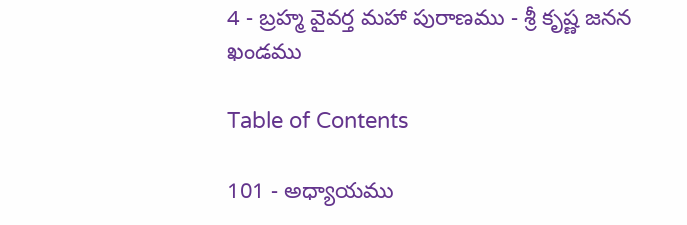4 - బ్రహ్మ వైవర్త మహా పురాణము - శ్రీ కృష్ణ జనన ఖండము

Table of Contents

101 - అధ్యాయము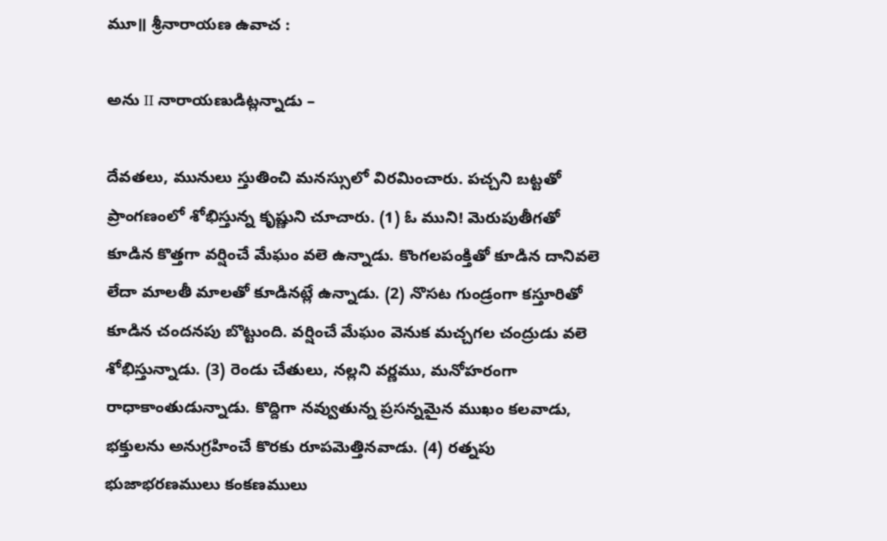మూ॥ శ్రీనారాయణ ఉవాచ :

అను II నారాయణుడిట్లన్నాడు –

దేవతలు, మునులు స్తుతించి మనస్సులో విరమించారు. పచ్చని బట్టతో ప్రాంగణంలో శోభిస్తున్న కృష్ణుని చూచారు. (1) ఓ ముని! మెరుపుతీగతో కూడిన కొత్తగా వర్షించే మేఘం వలె ఉన్నాడు. కొంగలపంక్తితో కూడిన దానివలె లేదా మాలతీ మాలతో కూడినట్లే ఉన్నాడు. (2) నొసట గుండ్రంగా కస్తూరితో కూడిన చందనపు బొట్టుంది. వర్షించే మేఘం వెనుక మచ్చగల చంద్రుడు వలె శోభిస్తున్నాడు. (3) రెండు చేతులు, నల్లని వర్ణము, మనోహరంగా రాధాకాంతుడున్నాడు. కొద్దిగా నవ్వుతున్న ప్రసన్నమైన ముఖం కలవాడు, భక్తులను అనుగ్రహించే కొరకు రూపమెత్తినవాడు. (4) రత్నపు భుజాభరణములు కంకణములు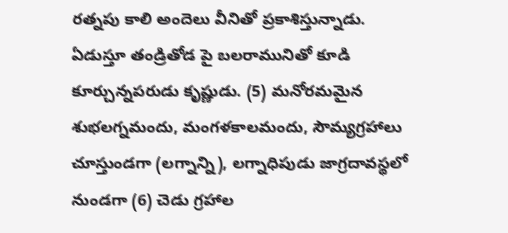రత్నపు కాలి అందెలు వీనితో ప్రకాశిస్తున్నాడు. ఏడుస్తూ తండ్రితోడ పై బలరామునితో కూడి కూర్చున్నపరుడు కృష్ణుడు. (5) మనోరమమైన శుభలగ్నమందు, మంగళకాలమందు, సౌమ్యగ్రహాలు చూస్తుండగా (లగ్నాన్ని), లగ్నాధిపుడు జాగ్రదావస్థలో నుండగా (6) చెడు గ్రహాల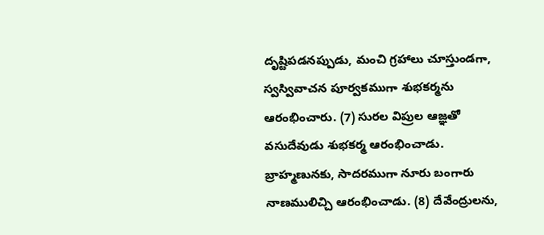దృష్టిపడనప్పుడు, మంచి గ్రహాలు చూస్తుండగా, స్వస్వివాచన పూర్వకముగా శుభకర్మను ఆరంభించారు. (7) సురల విప్రుల ఆజ్ఞతో వసుదేవుడు శుభకర్మ ఆరంభించాడు. బ్రాహ్మణునకు, సాదరముగా నూరు బంగారు నాణములిచ్చి ఆరంభించాడు. (8) దేవేంద్రులను,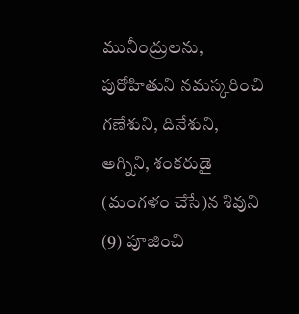మునీంద్రులను, పురోహితుని నమస్కరించి గణేశుని, దినేశుని, అగ్నిని, శంకరుడై (మంగళం చేసే)న శివుని (9) పూజించి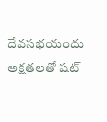దేవసభయందు అక్షతలతో షట్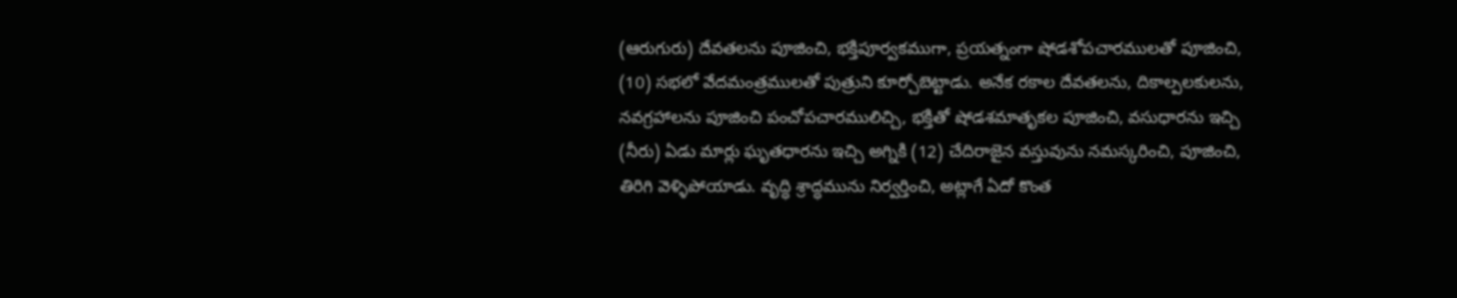(ఆరుగురు) దేవతలను పూజించి, భక్తిపూర్వకముగా, ప్రయత్నంగా షోడశోపచారములతో పూజించి, (10) సభలో వేదమంత్రములతో పుత్రుని కూర్చోబెట్టాడు. అనేక రకాల దేవతలను, దికాల్పలకులను, నవగ్రహాలను పూజించి పంచోపచారములిచ్చి, భక్తితో షోడశమాతృకల పూజించి, వసుధారను ఇచ్చి (నీరు) ఏడు మార్లు ఘృతధారను ఇచ్చి అగ్నికి (12) చేదిరాజైన వస్తువును నమస్కరించి, పూజించి, తిరిగి వెళ్ళిపోయాడు. వృద్ధి శ్రాద్ధమును నిర్వర్తించి, అట్లాగే ఏదో కొంత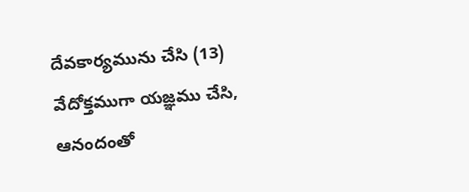దేవకార్యమును చేసి (13) వేదోక్తముగా యజ్ఞము చేసి, ఆనందంతో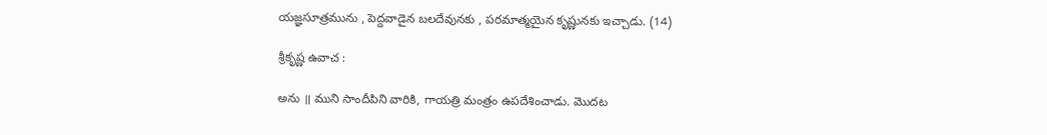యజ్ఞసూత్రమును , పెద్దవాడైన బలదేవునకు , పరమాత్మయైన కృష్ణునకు ఇచ్చాడు. (14)

శ్రీకృష్ణ ఉవాచ :

అను ॥ ముని సాందీపిని వారికి, గాయత్రి మంత్రం ఉపదేశించాడు. మొదట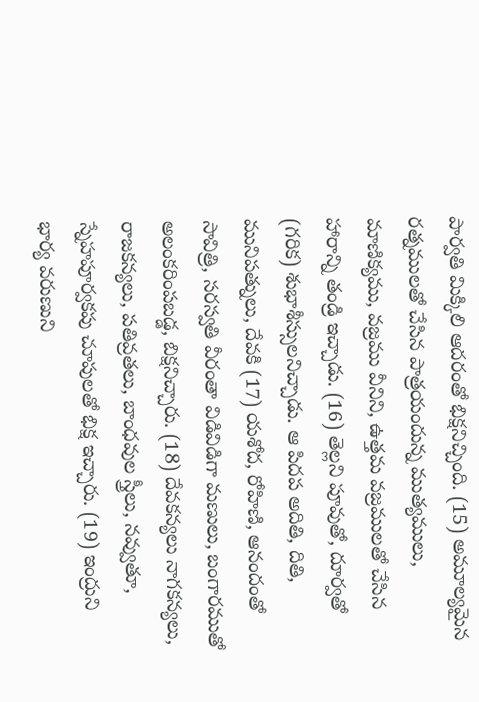పార్వతి మిక్కిలి ఆదరంతో భిక్షనిచ్చింది. (15) అమూల్యమైన రత్నములతో చేసిన పాత్రయందున్న ముత్యములు, మాణిక్యము, వజ్రము వీనిని, ఉత్తమ వజ్రములతో చేసిన హారాన్ని తండ్రి ఇచ్చాడు. (16) తెల్లని పూవుతో, దూర్వతో (గరిక) శుభాశీస్సులనిచ్చాడు. ఆ పిదప అదితి, దితి, మునిపత్నులు, దేవకి (17) యశోద, రోహిణి, ఆనందంతో సావిత్రి, సరస్వతి వీరంతా విడివిడిగా మణులు, బంగారముతో అలంకరింపబడ్డ, బిక్షనిచ్చారు. (18) దేవకన్యలు నాగకన్యలు, రాజకన్యలు, పతివ్రతలు, బాంధవుల స్త్రీలు, నవ్వుతూ, స్నేహపూర్వకపు చూపులతో భిక్ష ఇచ్చారు. (19) ఇంద్రుని భార్య వరుణుని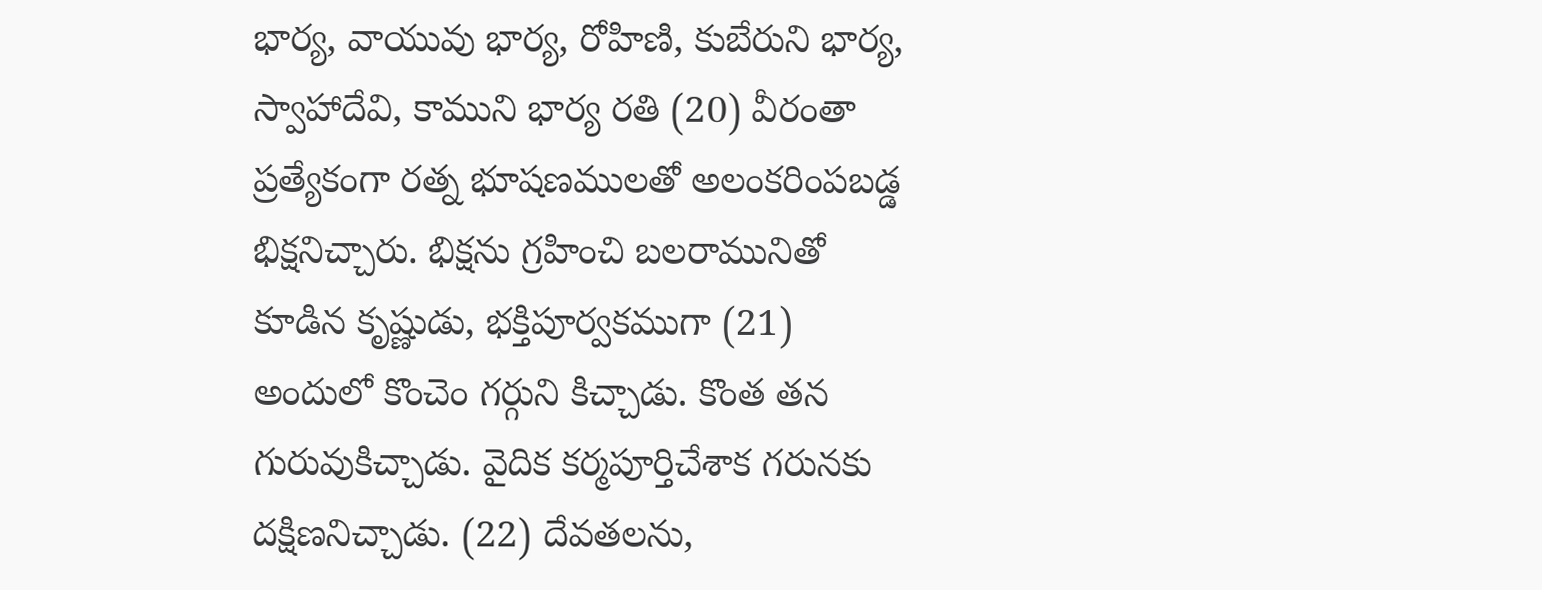భార్య, వాయువు భార్య, రోహిణి, కుబేరుని భార్య, స్వాహాదేవి, కాముని భార్య రతి (20) వీరంతా ప్రత్యేకంగా రత్న భూషణములతో అలంకరింపబడ్డ భిక్షనిచ్చారు. భిక్షను గ్రహించి బలరామునితో కూడిన కృష్ణుడు, భక్తిపూర్వకముగా (21) అందులో కొంచెం గర్గుని కిచ్చాడు. కొంత తన గురువుకిచ్చాడు. వైదిక కర్మపూర్తిచేశాక గరునకు దక్షిణనిచ్చాడు. (22) దేవతలను,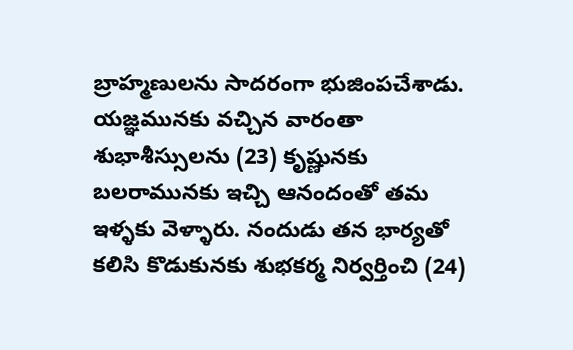బ్రాహ్మణులను సాదరంగా భుజింపచేశాడు. యజ్ఞమునకు వచ్చిన వారంతా శుభాశీస్సులను (23) కృష్ణునకు బలరామునకు ఇచ్చి ఆనందంతో తమ ఇళ్ళకు వెళ్ళారు. నందుడు తన భార్యతో కలిసి కొడుకునకు శుభకర్మ నిర్వర్తించి (24)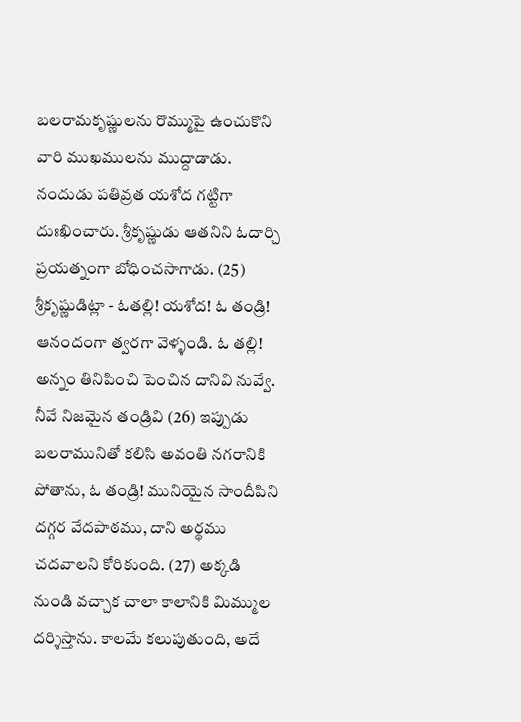బలరామకృష్ణులను రొమ్ముపై ఉంచుకొని వారి ముఖములను ముద్దాడాడు. నందుడు పతివ్రత యశోద గట్టిగా దుఃఖించారు. శ్రీకృష్ణుడు ఆతనిని ఓదార్చి ప్రయత్నంగా బోధించసాగాడు. (25) శ్రీకృష్ణుడిట్లా - ఓతల్లి! యశోద! ఓ తండ్రి! ఆనందంగా త్వరగా వెళ్ళండి. ఓ తల్లి! అన్నం తినిపించి పెంచిన దానివి నువ్వే. నీవే నిజమైన తండ్రివి (26) ఇప్పుడు బలరామునితో కలిసి అవంతి నగరానికి పోతాను, ఓ తండ్రి! మునియైన సాందీపిని దగ్గర వేదపాఠము, దాని అర్థము చదవాలని కోరికుంది. (27) అక్కడి నుండి వచ్చాక చాలా కాలానికి మిమ్ముల దర్శిస్తాను. కాలమే కలుపుతుంది, అదే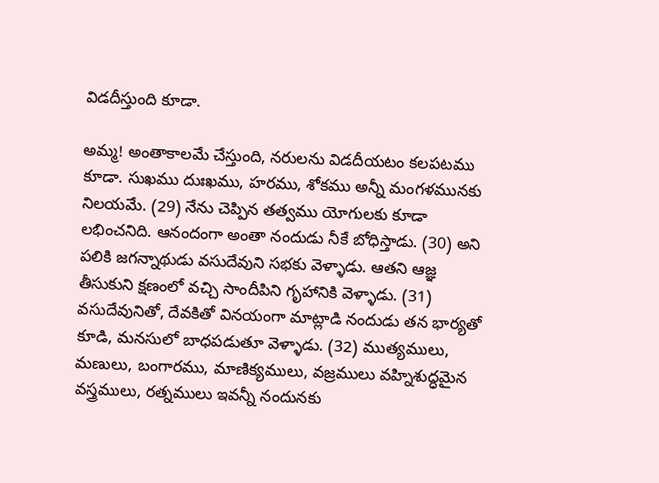విడదీస్తుంది కూడా.

అమ్మ! అంతాకాలమే చేస్తుంది, నరులను విడదీయటం కలపటము కూడా. సుఖము దుఃఖము, హరము, శోకము అన్నీ మంగళమునకు నిలయమే. (29) నేను చెప్పిన తత్వము యోగులకు కూడా లభించనిది. ఆనందంగా అంతా నందుడు నీకే బోధిస్తాడు. (30) అని పలికి జగన్నాథుడు వసుదేవుని సభకు వెళ్ళాడు. ఆతని ఆజ్ఞ తీసుకుని క్షణంలో వచ్చి సాందీపిని గృహానికి వెళ్ళాడు. (31) వసుదేవునితో, దేవకితో వినయంగా మాట్లాడి నందుడు తన భార్యతో కూడి, మనసులో బాధపడుతూ వెళ్ళాడు. (32) ముత్యములు, మణులు, బంగారము, మాణిక్యములు, వజ్రములు వహ్నిశుద్ధమైన వస్త్రములు, రత్నములు ఇవన్నీ నందునకు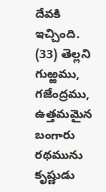దేవకి ఇచ్చింది. (33) తెల్లని గుఱ్ఱము, గజేంద్రము, ఉత్తమమైన బంగారు రథమును కృష్ణుడు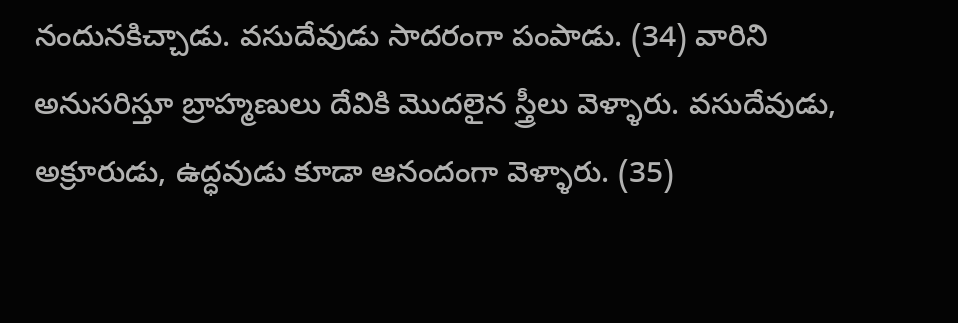నందునకిచ్చాడు. వసుదేవుడు సాదరంగా పంపాడు. (34) వారిని అనుసరిస్తూ బ్రాహ్మణులు దేవికి మొదలైన స్త్రీలు వెళ్ళారు. వసుదేవుడు, అక్రూరుడు, ఉద్ధవుడు కూడా ఆనందంగా వెళ్ళారు. (35)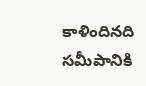కాళిందినది సమీపానికి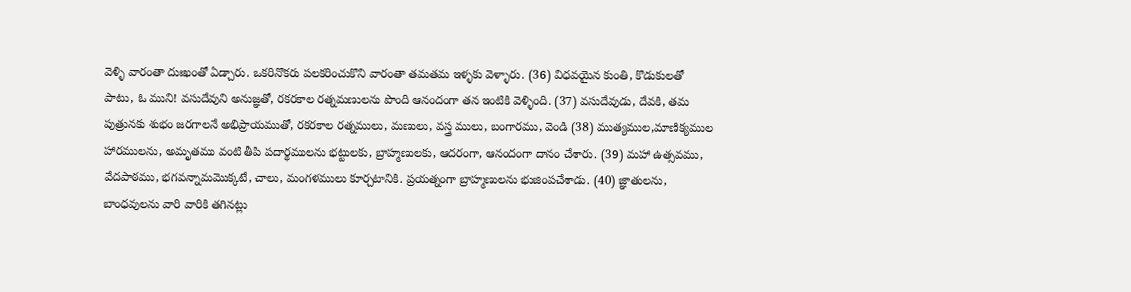వెళ్ళి వారంతా దుఃఖంతో ఏడ్చారు. ఒకరినొకరు పలకరించుకొని వారంతా తమతమ ఇళ్ళకు వెళ్ళారు. (36) విధవయైన కుంతి, కొడుకులతో పాటు, ఓ ముని! వసుదేవుని అనుజ్ఞతో, రకరకాల రత్నమణులను పొంది ఆనందంగా తన ఇంటికి వెళ్ళింది. (37) వసుదేవుడు, దేవకి, తమ పుత్రునకు శుభం జరగాలనే అభిప్రాయముతో, రకరకాల రత్నములు, మణులు, వస్త్ర ములు, బంగారము, వెండి (38) ముత్యముల,మాణిక్యముల హారములను, అమృతము వంటి తీపి పదార్థములను భట్టులకు, బ్రాహ్మణులకు, ఆదరంగా, ఆనందంగా దానం చేశారు. (39) మహా ఉత్సవము, వేదపాఠము, భగవన్నామమొక్కటే, చాలు, మంగళములు కూర్చటానికి. ప్రయత్నంగా బ్రాహ్మణులను భుజింపచేశాడు. (40) జ్ఞాతులను, బాంధవులను వారి వారికి తగినట్లు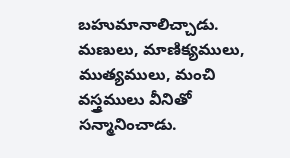బహుమానాలిచ్చాడు. మణులు, మాణిక్యములు, ముత్యములు, మంచి వస్త్రములు వీనితో సన్మానించాడు.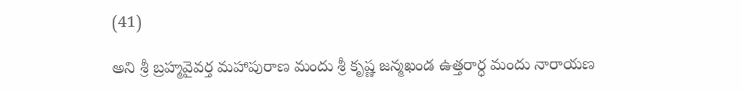(41)

అని శ్రీ బ్రహ్మవైవర్త మహాపురాణ మందు శ్రీ కృష్ణ జన్మఖండ ఉత్తరార్ధ మందు నారాయణ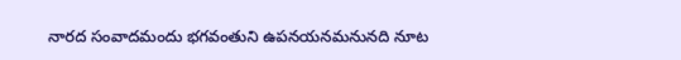నారద సంవాదమందు భగవంతుని ఉపనయనమనునది నూట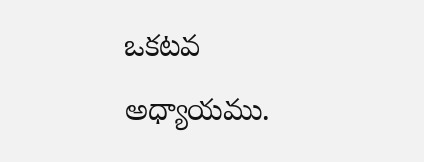ఒకటవ అధ్యాయము.